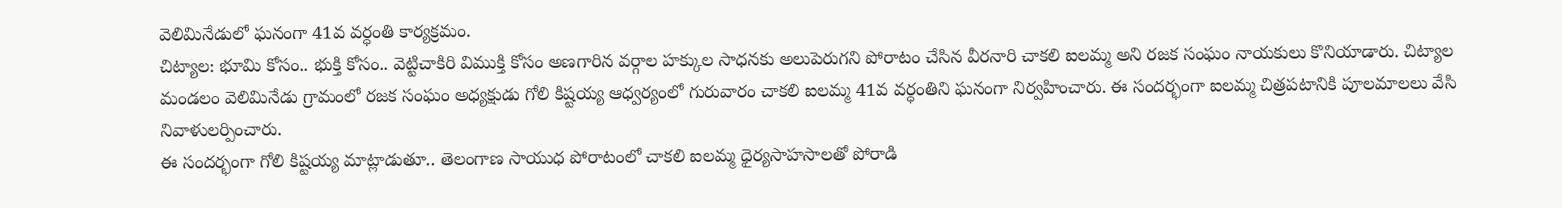వెలిమినేడులో ఘనంగా 41వ వర్ధంతి కార్యక్రమం.
చిట్యాల: భూమి కోసం.. భుక్తి కోసం.. వెట్టిచాకిరి విముక్తి కోసం అణగారిన వర్గాల హక్కుల సాధనకు అలుపెరుగని పోరాటం చేసిన వీరనారి చాకలి ఐలమ్మ అని రజక సంఘం నాయకులు కొనియాడారు. చిట్యాల మండలం వెలిమినేడు గ్రామంలో రజక సంఘం అధ్యక్షుడు గోలి కిష్టయ్య ఆధ్వర్యంలో గురువారం చాకలి ఐలమ్మ 41వ వర్ధంతిని ఘనంగా నిర్వహించారు. ఈ సందర్భంగా ఐలమ్మ చిత్రపటానికి పూలమాలలు వేసి నివాళులర్పించారు.
ఈ సందర్భంగా గోలి కిష్టయ్య మాట్లాడుతూ.. తెలంగాణ సాయుధ పోరాటంలో చాకలి ఐలమ్మ ధైర్యసాహసాలతో పోరాడి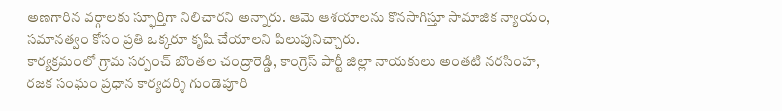అణగారిన వర్గాలకు స్ఫూర్తిగా నిలిచారని అన్నారు. ఆమె ఆశయాలను కొనసాగిస్తూ సామాజిక న్యాయం, సమానత్వం కోసం ప్రతి ఒక్కరూ కృషి చేయాలని పిలుపునిచ్చారు.
కార్యక్రమంలో గ్రామ సర్పంచ్ బొంతల చంద్రారెడ్డి, కాంగ్రెస్ పార్టీ జిల్లా నాయకులు అంతటి నరసింహ, రజక సంఘం ప్రధాన కార్యదర్శి గుండెపూరి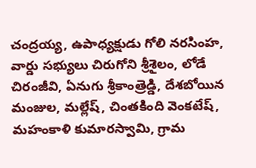చంద్రయ్య, ఉపాధ్యక్షుడు గోలి నరసింహ, వార్డు సభ్యులు చిరుగోని శ్రీశైలం, లోడే చిరంజీవి, ఏనుగు శ్రీకాంత్రెడ్డి, దేశబోయిన మంజుల, మల్లేష్, చింతకింది వెంకటేష్, మహంకాళి కుమారస్వామి, గ్రామ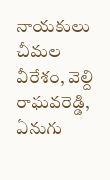నాయకులు చీమల వీరేశం, వెల్ది రాఘవరెడ్డి, ఏనుగు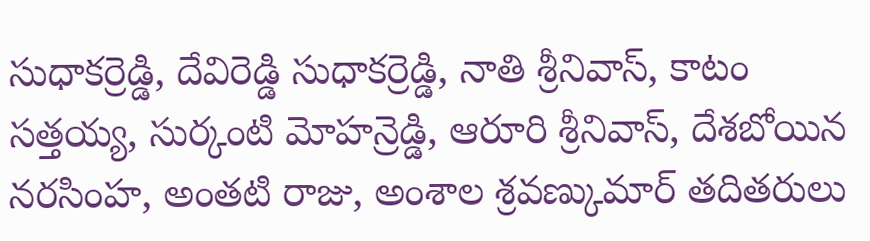సుధాకర్రెడ్డి, దేవిరెడ్డి సుధాకర్రెడ్డి, నాతి శ్రీనివాస్, కాటం సత్తయ్య, సుర్కంటి మోహన్రెడ్డి, ఆరూరి శ్రీనివాస్, దేశబోయిన నరసింహ, అంతటి రాజు, అంశాల శ్రవణ్కుమార్ తదితరులు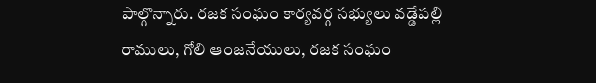పాల్గొన్నారు. రజక సంఘం కార్యవర్గ సభ్యులు వడ్డేపల్లి రాములు, గోలి ఆంజనేయులు, రజక సంఘం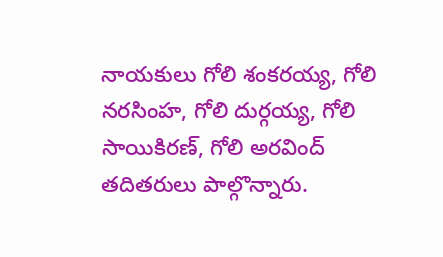నాయకులు గోలి శంకరయ్య, గోలి నరసింహ, గోలి దుర్గయ్య, గోలి సాయికిరణ్, గోలి అరవింద్ తదితరులు పాల్గొన్నారు.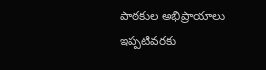పాఠకుల అభిప్రాయాలు
ఇప్పటివరకు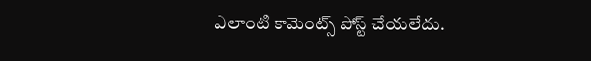ఎలాంటి కామెంట్స్ పోస్ట్ చేయలేదు.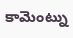కామెంట్ను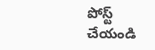పోస్ట్ చేయండి